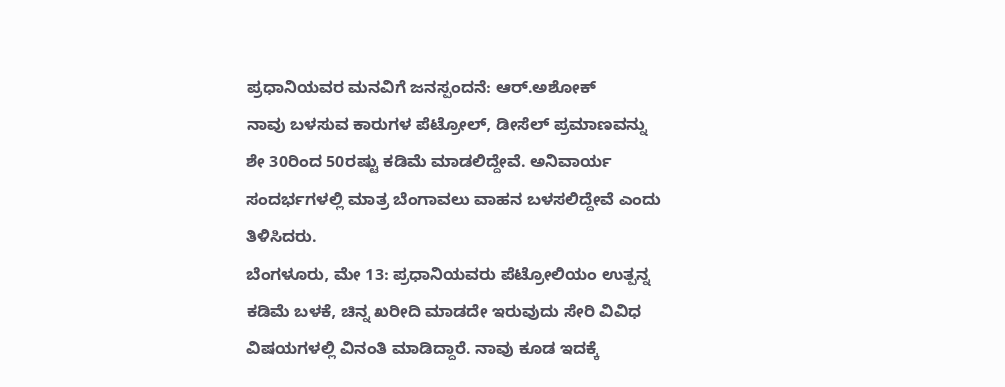ಪ್ರಧಾನಿಯವರ ಮನವಿಗೆ ಜನಸ್ಪಂದನೆ: ಆರ್.ಅಶೋಕ್
ನಾವು ಬಳಸುವ ಕಾರುಗಳ ಪೆಟ್ರೋಲ್, ಡೀಸೆಲ್ ಪ್ರಮಾಣವನ್ನು ಶೇ 30ರಿಂದ 50ರಷ್ಟು ಕಡಿಮೆ ಮಾಡಲಿದ್ದೇವೆ. ಅನಿವಾರ್ಯ ಸಂದರ್ಭಗಳಲ್ಲಿ ಮಾತ್ರ ಬೆಂಗಾವಲು ವಾಹನ ಬಳಸಲಿದ್ದೇವೆ ಎಂದು ತಿಳಿಸಿದರು.
ಬೆಂಗಳೂರು, ಮೇ 13: ಪ್ರಧಾನಿಯವರು ಪೆಟ್ರೋಲಿಯಂ ಉತ್ಪನ್ನ ಕಡಿಮೆ ಬಳಕೆ, ಚಿನ್ನ ಖರೀದಿ ಮಾಡದೇ ಇರುವುದು ಸೇರಿ ವಿವಿಧ ವಿಷಯಗಳಲ್ಲಿ ವಿನಂತಿ ಮಾಡಿದ್ದಾರೆ. ನಾವು ಕೂಡ ಇದಕ್ಕೆ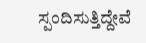ಸ್ಪಂದಿಸುತ್ತಿದ್ದೇವೆ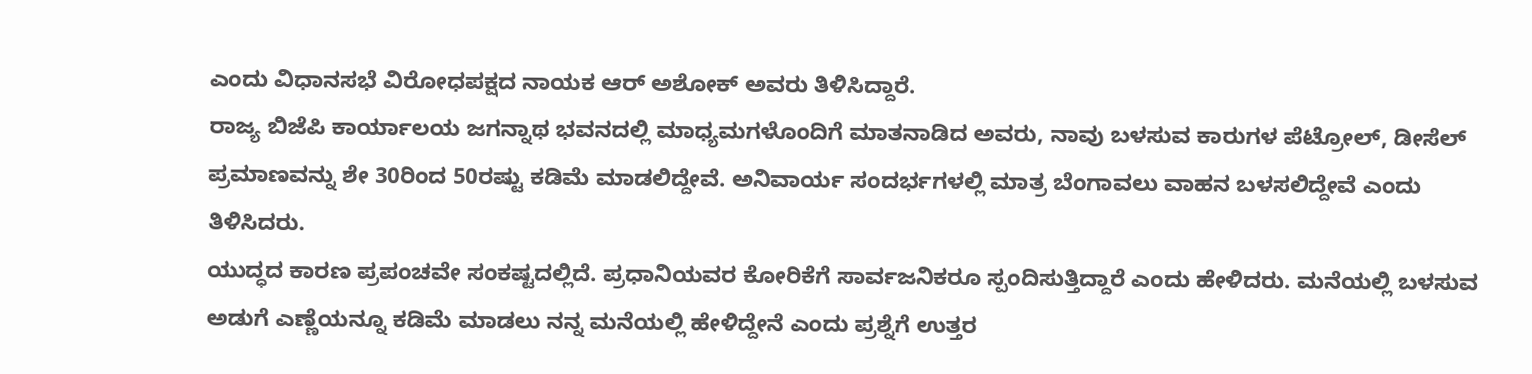ಎಂದು ವಿಧಾನಸಭೆ ವಿರೋಧಪಕ್ಷದ ನಾಯಕ ಆರ್ ಅಶೋಕ್ ಅವರು ತಿಳಿಸಿದ್ದಾರೆ.
ರಾಜ್ಯ ಬಿಜೆಪಿ ಕಾರ್ಯಾಲಯ ಜಗನ್ನಾಥ ಭವನದಲ್ಲಿ ಮಾಧ್ಯಮಗಳೊಂದಿಗೆ ಮಾತನಾಡಿದ ಅವರು, ನಾವು ಬಳಸುವ ಕಾರುಗಳ ಪೆಟ್ರೋಲ್, ಡೀಸೆಲ್ ಪ್ರಮಾಣವನ್ನು ಶೇ 30ರಿಂದ 50ರಷ್ಟು ಕಡಿಮೆ ಮಾಡಲಿದ್ದೇವೆ. ಅನಿವಾರ್ಯ ಸಂದರ್ಭಗಳಲ್ಲಿ ಮಾತ್ರ ಬೆಂಗಾವಲು ವಾಹನ ಬಳಸಲಿದ್ದೇವೆ ಎಂದು ತಿಳಿಸಿದರು.
ಯುದ್ಧದ ಕಾರಣ ಪ್ರಪಂಚವೇ ಸಂಕಷ್ಟದಲ್ಲಿದೆ. ಪ್ರಧಾನಿಯವರ ಕೋರಿಕೆಗೆ ಸಾರ್ವಜನಿಕರೂ ಸ್ಪಂದಿಸುತ್ತಿದ್ದಾರೆ ಎಂದು ಹೇಳಿದರು. ಮನೆಯಲ್ಲಿ ಬಳಸುವ ಅಡುಗೆ ಎಣ್ಣೆಯನ್ನೂ ಕಡಿಮೆ ಮಾಡಲು ನನ್ನ ಮನೆಯಲ್ಲಿ ಹೇಳಿದ್ದೇನೆ ಎಂದು ಪ್ರಶ್ನೆಗೆ ಉತ್ತರ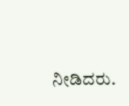ನೀಡಿದರು.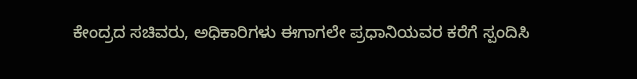ಕೇಂದ್ರದ ಸಚಿವರು, ಅಧಿಕಾರಿಗಳು ಈಗಾಗಲೇ ಪ್ರಧಾನಿಯವರ ಕರೆಗೆ ಸ್ಪಂದಿಸಿ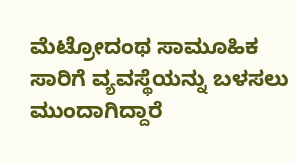ಮೆಟ್ರೋದಂಥ ಸಾಮೂಹಿಕ ಸಾರಿಗೆ ವ್ಯವಸ್ಥೆಯನ್ನು ಬಳಸಲು ಮುಂದಾಗಿದ್ದಾರೆ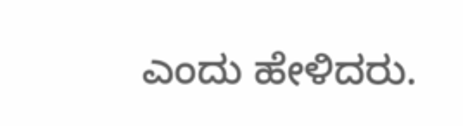ಎಂದು ಹೇಳಿದರು.